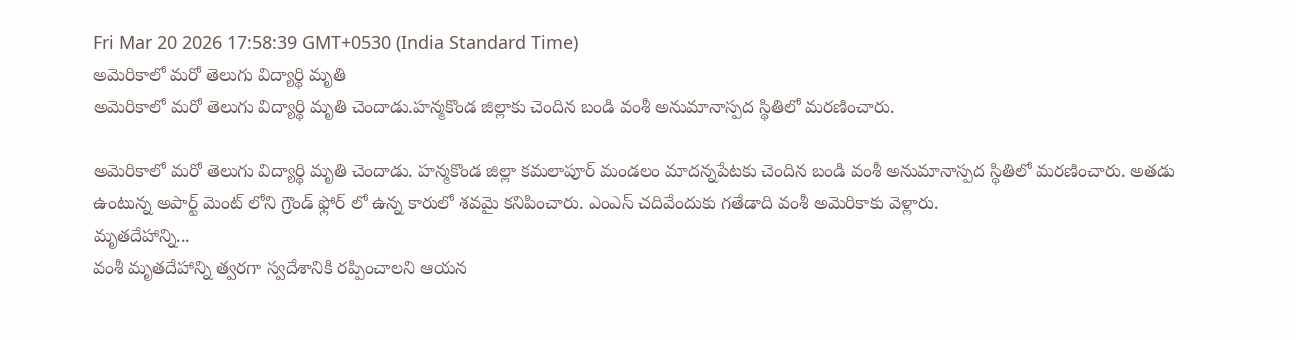Fri Mar 20 2026 17:58:39 GMT+0530 (India Standard Time)
అమెరికాలో మరో తెలుగు విద్యార్థి మృతి
అమెరికాలో మరో తెలుగు విద్యార్థి మృతి చెందాడు.హన్మకొండ జిల్లాకు చెందిన బండి వంశీ అనుమానాస్పద స్థితిలో మరణించారు.

అమెరికాలో మరో తెలుగు విద్యార్థి మృతి చెందాడు. హన్మకొండ జిల్లా కమలాపూర్ మండలం మాదన్నపేటకు చెందిన బండి వంశీ అనుమానాస్పద స్థితిలో మరణించారు. అతడు ఉంటున్న అపార్ట్ మెంట్ లోని గ్రౌండ్ ఫ్లోర్ లో ఉన్న కారులో శవమై కనిపించారు. ఎంఎస్ చదివేందుకు గతేడాది వంశీ అమెరికాకు వెళ్లారు.
మృతదేహాన్ని...
వంశీ మృతదేహాన్ని త్వరగా స్వదేశానికి రప్పించాలని ఆయన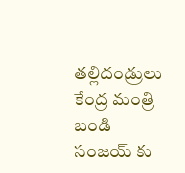తల్లిదండ్రులు కేంద్ర మంత్రి బండి సంజయ్ కు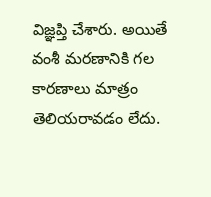విజ్ఞప్తి చేశారు. అయితే వంశీ మరణానికి గల కారణాలు మాత్రం తెలియరావడం లేదు.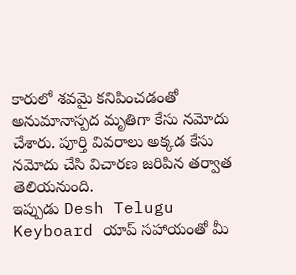కారులో శవమై కనిపించడంతో అనుమానాస్పద మృతిగా కేసు నమోదు చేశారు. పూర్తి వివరాలు అక్కడ కేసు నమోదు చేసి విచారణ జరిపిన తర్వాత తెలియనుంది.
ఇప్పుడు Desh Telugu Keyboard యాప్ సహాయంతో మీ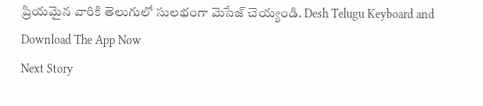ప్రియమైన వారికి తెలుగులో సులభంగా మెసేజ్ చెయ్యండి. Desh Telugu Keyboard and Download The App Now
Next Story